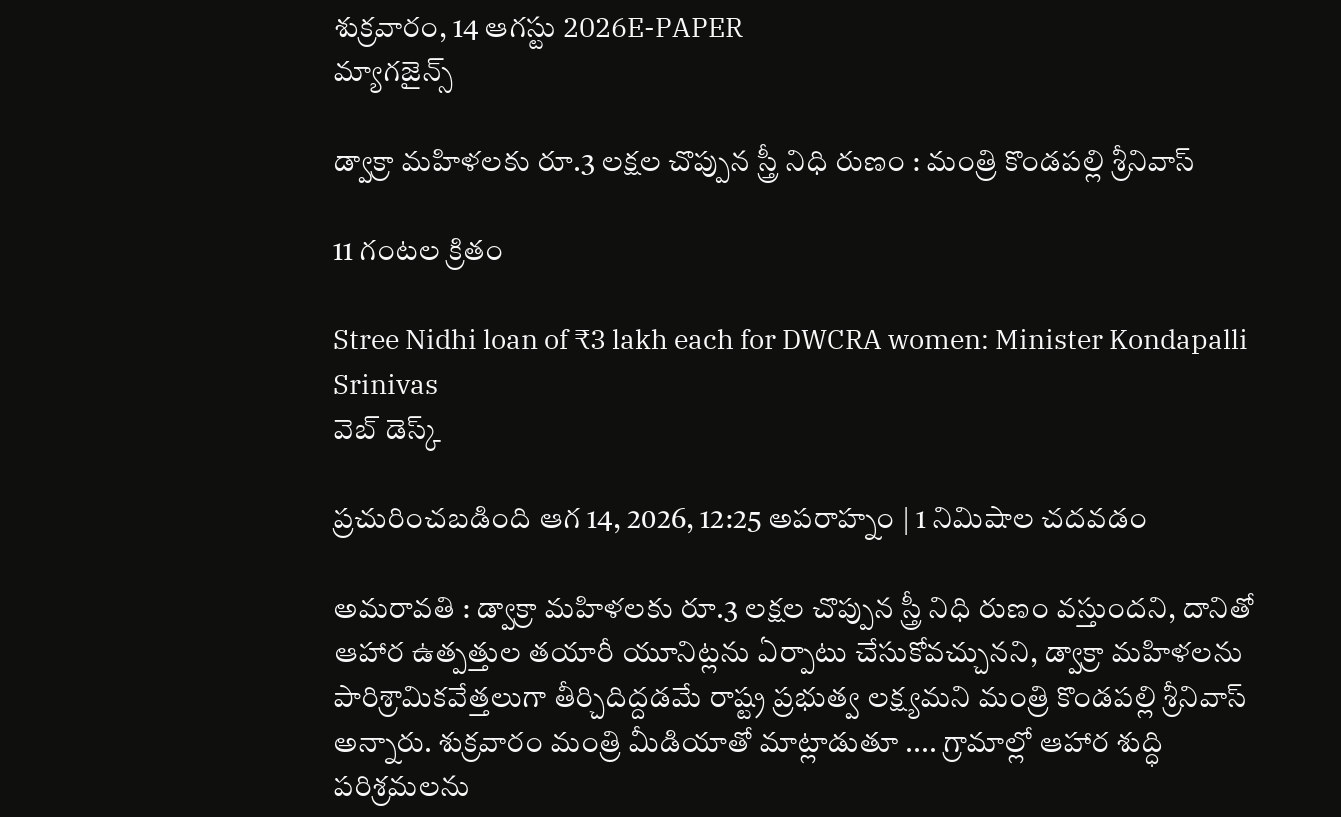శుక్రవారం, 14 ఆగస్టు 2026E-PAPER
మ్యాగజైన్స్

డ్వాక్రా మహిళలకు రూ.3 లక్షల చొప్పున స్త్రీ నిధి రుణం : మంత్రి కొండపల్లి శ్రీనివాస్

11 గంటల క్రితం

Stree Nidhi loan of ₹3 lakh each for DWCRA women: Minister Kondapalli Srinivas
వెబ్ డెస్క్

ప్రచురించబడింది ఆగ 14, 2026, 12:25 అపరాహ్నం | 1 నిమిషాల చదవడం

అమరావతి : డ్వాక్రా మహిళలకు రూ.3 లక్షల చొప్పున స్త్రీ నిధి రుణం వస్తుందని, దానితో ఆహార ఉత్పత్తుల తయారీ యూనిట్లను ఏర్పాటు చేసుకోవచ్చునని, డ్వాక్రా మహిళలను పారిశ్రామికవేత్తలుగా తీర్చిదిద్దడమే రాష్ట్ర ప్రభుత్వ లక్ష్యమని మంత్రి కొండపల్లి శ్రీనివాస్‌ అన్నారు. శుక్రవారం మంత్రి మీడియాతో మాట్లాడుతూ .... గ్రామాల్లో ఆహార శుద్ధి పరిశ్రమలను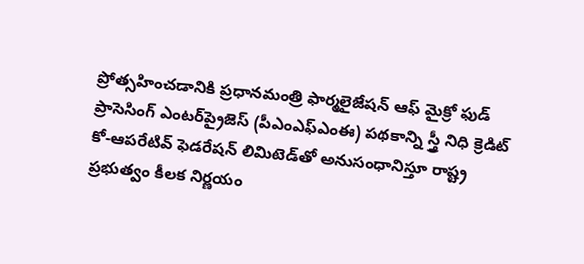ప్రోత్సహించడానికి ప్రధానమంత్రి ఫార్మలైజేషన్ ఆఫ్ మైక్రో ఫుడ్ ప్రాసెసింగ్ ఎంటర్‌ప్రైజెస్ (పీఎంఎఫ్‌ఎంఈ) పథకాన్ని స్త్రీ నిధి క్రెడిట్‌ కో-ఆపరేటివ్‌ ఫెడరేషన్‌ లిమిటెడ్‌తో అనుసంధానిస్తూ రాష్ట్ర ప్రభుత్వం కీలక నిర్ణయం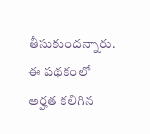తీసుకుందన్నారు. ఈ పథకంలో అర్హత కలిగిన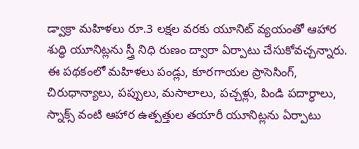డ్వాక్రా మహిళలు రూ.3 లక్షల వరకు యూనిట్‌ వ్యయంతో ఆహార శుద్ధి యూనిట్లను స్త్రీ నిధి రుణం ద్వారా ఏర్పాటు చేసుకోవచ్చన్నారు. ఈ పథకంలో మహిళలు పండ్లు, కూరగాయల ప్రాసెసింగ్‌, చిరుధాన్యాలు, పప్పులు, మసాలాలు, పచ్చళ్లు, పిండి పదార్థాలు, స్నాక్స్‌ వంటి ఆహార ఉత్పత్తుల తయారీ యూనిట్లను ఏర్పాటు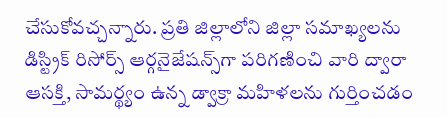చేసుకోవచ్చన్నారు. ప్రతి జిల్లాలోని జిల్లా సమాఖ్యలను డిస్ట్రిక్‌ రిసోర్స్‌ ఆర్గనైజేషన్స్‌గా పరిగణించి వారి ద్వారా ఆసక్తి, సామర్థ్యం ఉన్న డ్వాక్రా మహిళలను గుర్తించడం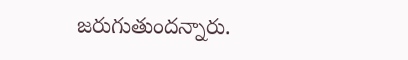జరుగుతుందన్నారు.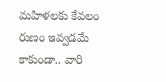మహిళలకు కేవలం రుణం ఇవ్వడమే కాకుండా.. వారి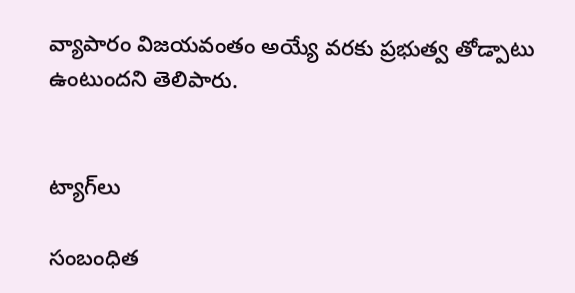వ్యాపారం విజయవంతం అయ్యే వరకు ప్రభుత్వ తోడ్పాటు ఉంటుందని తెలిపారు.


ట్యాగ్‌లు

సంబంధిత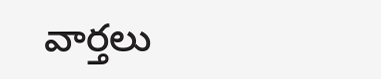వార్తలు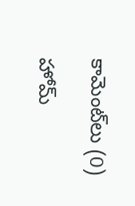కామెంట్‌లు (0)

హోమ్